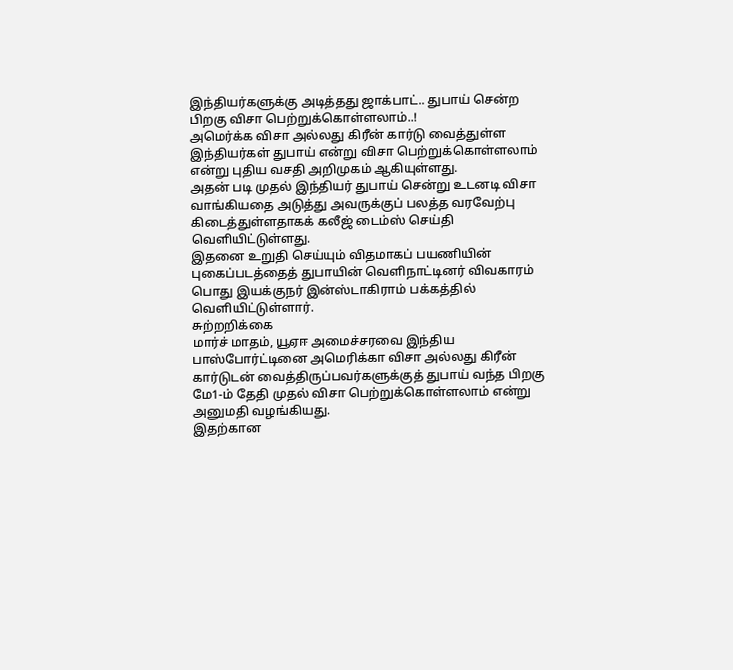இந்தியர்களுக்கு அடித்தது ஜாக்பாட்.. துபாய் சென்ற பிறகு விசா பெற்றுக்கொள்ளலாம்..!
அமெர்க்க விசா அல்லது கிரீன் கார்டு வைத்துள்ள இந்தியர்கள் துபாய் என்று விசா பெற்றுக்கொள்ளலாம் என்று புதிய வசதி அறிமுகம் ஆகியுள்ளது.
அதன் படி முதல் இந்தியர் துபாய் சென்று உடனடி விசா வாங்கியதை அடுத்து அவருக்குப் பலத்த வரவேற்பு கிடைத்துள்ளதாகக் கலீஜ் டைம்ஸ் செய்தி வெளியிட்டுள்ளது.
இதனை உறுதி செய்யும் விதமாகப் பயணியின் புகைப்படத்தைத் துபாயின் வெளிநாட்டினர் விவகாரம் பொது இயக்குநர் இன்ஸ்டாகிராம் பக்கத்தில் வெளியிட்டுள்ளார்.
சுற்றறிக்கை
மார்ச் மாதம், யூஏஈ அமைச்சரவை இந்திய பாஸ்போர்ட்டினை அமெரிக்கா விசா அல்லது கிரீன் கார்டுடன் வைத்திருப்பவர்களுக்குத் துபாய் வந்த பிறகு மே1-ம் தேதி முதல் விசா பெற்றுக்கொள்ளலாம் என்று அனுமதி வழங்கியது.
இதற்கான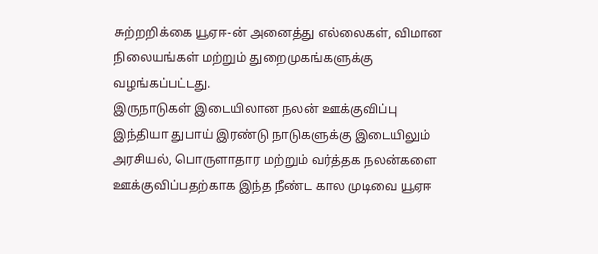சுற்றறிக்கை யூஏஈ-ன் அனைத்து எல்லைகள், விமான நிலையங்கள் மற்றும் துறைமுகங்களுக்கு வழங்கப்பட்டது.
இருநாடுகள் இடையிலான நலன் ஊக்குவிப்பு
இந்தியா துபாய் இரண்டு நாடுகளுக்கு இடையிலும் அரசியல், பொருளாதார மற்றும் வர்த்தக நலன்களை ஊக்குவிப்பதற்காக இந்த நீண்ட கால முடிவை யூஏஈ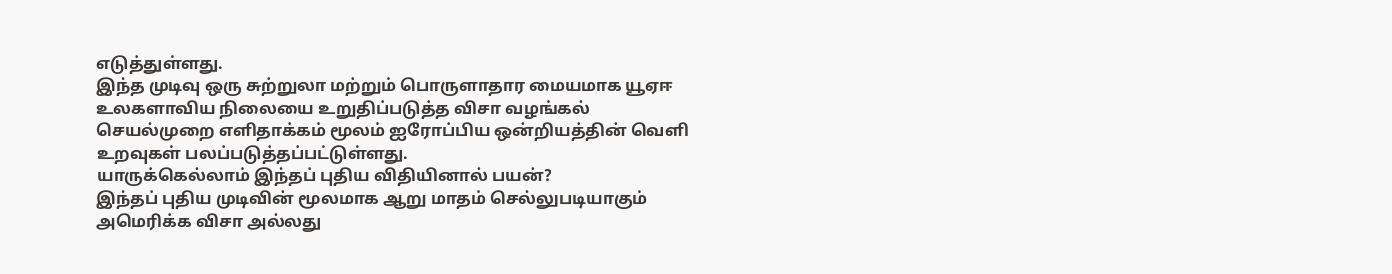எடுத்துள்ளது.
இந்த முடிவு ஒரு சுற்றுலா மற்றும் பொருளாதார மையமாக யூஏஈ உலகளாவிய நிலையை உறுதிப்படுத்த விசா வழங்கல் செயல்முறை எளிதாக்கம் மூலம் ஐரோப்பிய ஒன்றியத்தின் வெளி உறவுகள் பலப்படுத்தப்பட்டுள்ளது.
யாருக்கெல்லாம் இந்தப் புதிய விதியினால் பயன்?
இந்தப் புதிய முடிவின் மூலமாக ஆறு மாதம் செல்லுபடியாகும் அமெரிக்க விசா அல்லது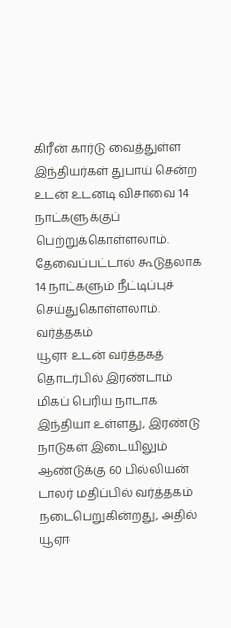கிரீன் கார்டு வைத்துள்ள இந்தியர்கள் துபாய் சென்ற உடன் உடனடி விசாவை 14 நாட்களுக்குப் பெற்றுக்கொள்ளலாம். தேவைப்பட்டால் கூடுதலாக 14 நாட்களும் நீட்டிப்புச் செய்துகொள்ளலாம்.
வர்த்தகம்
யூஏஈ உடன் வர்த்தகத் தொடர்பில் இரண்டாம் மிகப் பெரிய நாடாக இந்தியா உள்ளது, இரண்டு நாடுகள் இடையிலும் ஆண்டுக்கு 60 பில்லியன் டாலர் மதிப்பில் வர்த்தகம் நடைபெறுகின்றது, அதில் யூஏஈ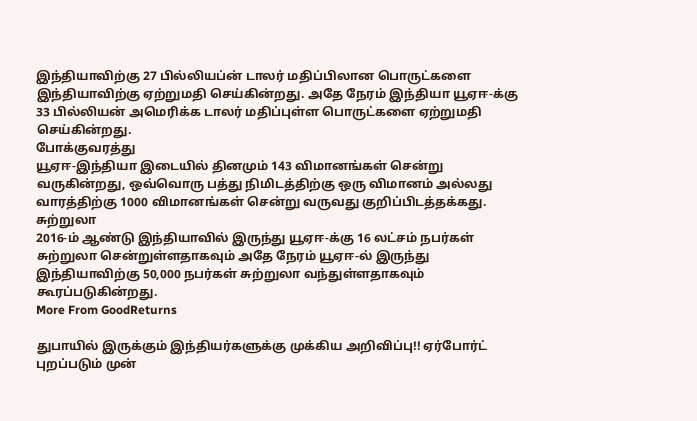இந்தியாவிற்கு 27 பில்லியப்ன் டாலர் மதிப்பிலான பொருட்களை இந்தியாவிற்கு ஏற்றுமதி செய்கின்றது. அதே நேரம் இந்தியா யூஏஈ-க்கு 33 பில்லியன் அமெரிக்க டாலர் மதிப்புள்ள பொருட்களை ஏற்றுமதி செய்கின்றது.
போக்குவரத்து
யூஏஈ-இந்தியா இடையில் தினமும் 143 விமானங்கள் சென்று வருகின்றது, ஒவ்வொரு பத்து நிமிடத்திற்கு ஒரு விமானம் அல்லது வாரத்திற்கு 1000 விமானங்கள் சென்று வருவது குறிப்பிடத்தக்கது.
சுற்றுலா
2016-ம் ஆண்டு இந்தியாவில் இருந்து யூஏஈ-க்கு 16 லட்சம் நபர்கள் சுற்றுலா சென்றுள்ளதாகவும் அதே நேரம் யூஏஈ-ல் இருந்து இந்தியாவிற்கு 50,000 நபர்கள் சுற்றுலா வந்துள்ளதாகவும் கூரப்படுகின்றது.
More From GoodReturns

துபாயில் இருக்கும் இந்தியர்களுக்கு முக்கிய அறிவிப்பு!! ஏர்போர்ட் புறப்படும் முன்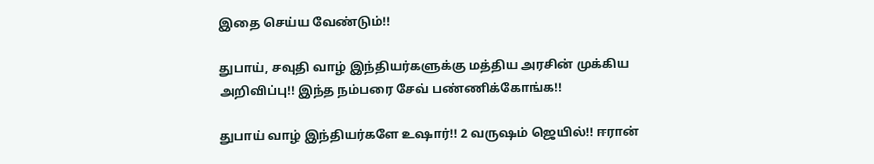இதை செய்ய வேண்டும்!!

துபாய், சவுதி வாழ் இந்தியர்களுக்கு மத்திய அரசின் முக்கிய அறிவிப்பு!! இந்த நம்பரை சேவ் பண்ணிக்கோங்க!!

துபாய் வாழ் இந்தியர்களே உஷார்!! 2 வருஷம் ஜெயில்!! ஈரான்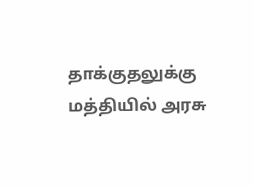தாக்குதலுக்கு மத்தியில் அரசு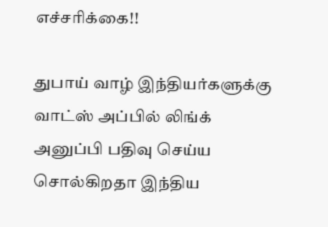எச்சரிக்கை!!

துபாய் வாழ் இந்தியர்களுக்கு வாட்ஸ் அப்பில் லிங்க் அனுப்பி பதிவு செய்ய சொல்கிறதா இந்திய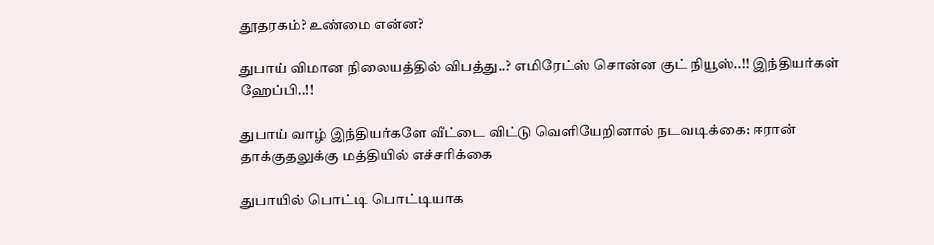தூதரகம்? உண்மை என்ன?

துபாய் விமான நிலையத்தில் விபத்து..? எமிரேட்ஸ் சொன்ன குட் நியூஸ்..!! இந்தியர்கள் ஹேப்பி..!!

துபாய் வாழ் இந்தியர்களே வீட்டை விட்டு வெளியேறினால் நடவடிக்கை: ஈரான் தாக்குதலுக்கு மத்தியில் எச்சரிக்கை

துபாயில் பொட்டி பொட்டியாக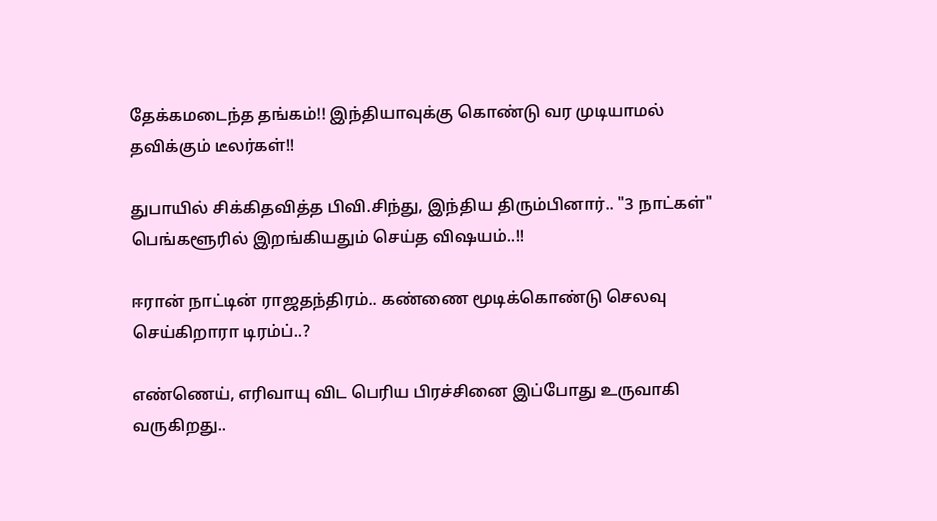தேக்கமடைந்த தங்கம்!! இந்தியாவுக்கு கொண்டு வர முடியாமல் தவிக்கும் டீலர்கள்!!

துபாயில் சிக்கிதவித்த பிவி.சிந்து, இந்திய திரும்பினார்.. "3 நாட்கள்" பெங்களூரில் இறங்கியதும் செய்த விஷயம்..!!

ஈரான் நாட்டின் ராஜதந்திரம்.. கண்ணை மூடிக்கொண்டு செலவு செய்கிறாரா டிரம்ப்..?

எண்ணெய், எரிவாயு விட பெரிய பிரச்சினை இப்போது உருவாகி வருகிறது..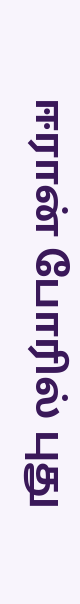ஈரான் போரில் புது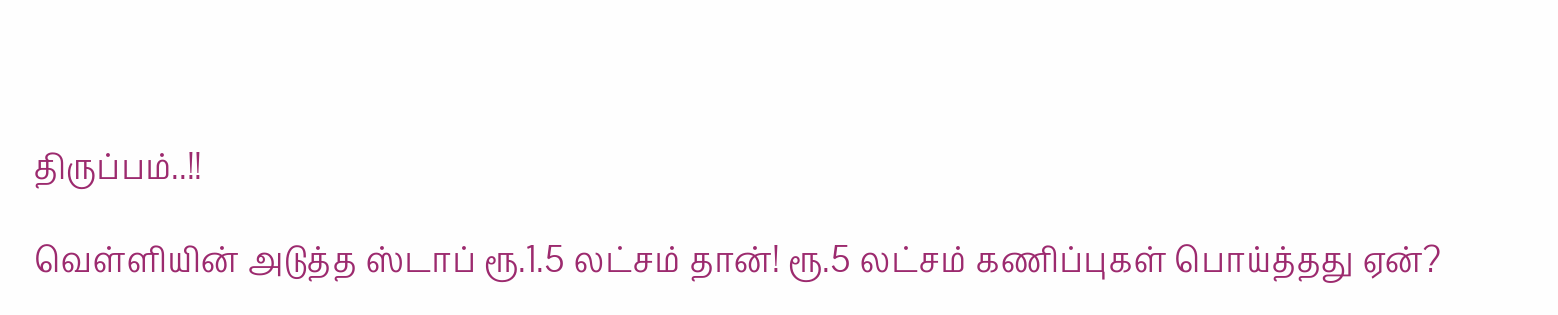திருப்பம்..!!

வெள்ளியின் அடுத்த ஸ்டாப் ரூ.1.5 லட்சம் தான்! ரூ.5 லட்சம் கணிப்புகள் பொய்த்தது ஏன்?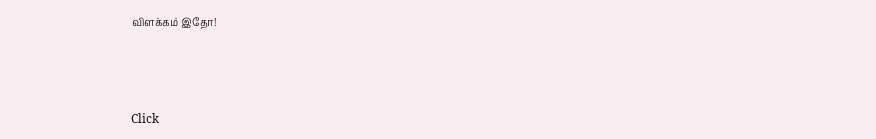விளக்கம் இதோ!



Click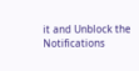it and Unblock the Notifications